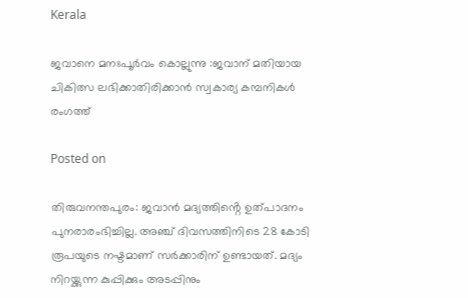Kerala

ജവാനെ മനഃപൂർവം കൊല്ലുന്നു :ജവാന് മതിയായ ചികിത്സ ലഭിക്കാതിരിക്കാൻ സ്വകാര്യ കമ്പനികൾ രംഗത്ത്

Posted on

തിരുവനന്തപുരം: ജവാന്‍ മദ്യത്തിൻ്റെ ഉത്പാദനം പുനരാരംഭിച്ചില്ല. അഞ്ച് ദിവസത്തിനിടെ 28 കോടി രൂപയുടെ നഷ്ടമാണ് സര്‍ക്കാരിന് ഉണ്ടായത്. മദ്യം നിറയ്ക്കുന്ന കുപ്പിക്കും അടപ്പിനും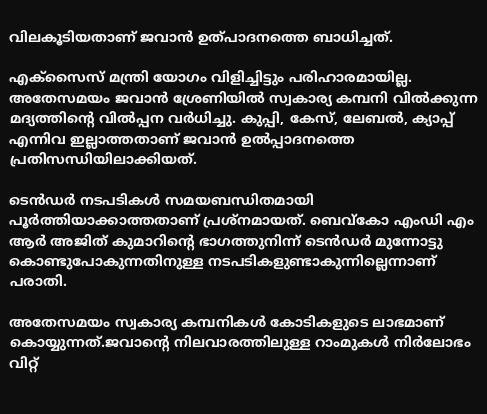വിലകൂടിയതാണ് ജവാന്‍ ഉത്പാദനത്തെ ബാധിച്ചത്.

എക്‌സൈസ് മന്ത്രി യോഗം വിളിച്ചിട്ടും പരിഹാരമായില്ല. അതേസമയം ജവാന്‍ ശ്രേണിയില്‍ സ്വകാര്യ കമ്പനി വില്‍ക്കുന്ന മദ്യത്തിന്റെ വില്‍പ്പന വര്‍ധിച്ചു. കുപ്പി, കേസ്, ലേബല്‍, ക്യാപ്പ് എന്നിവ ഇല്ലാത്തതാണ് ജവാന്‍ ഉല്‍പ്പാദനത്തെ പ്രതിസന്ധിയിലാക്കിയത്.

ടെന്‍ഡര്‍ നടപടികള്‍ സമയബന്ധിതമായി പൂര്‍ത്തിയാക്കാത്തതാണ് പ്രശ്നമായത്. ബെവ്കോ എംഡി എം ആര്‍ അജിത് കുമാറിന്റെ ഭാഗത്തുനിന്ന് ടെന്‍ഡര്‍ മുന്നോട്ടു കൊണ്ടുപോകുന്നതിനുള്ള നടപടികളുണ്ടാകുന്നില്ലെന്നാണ് പരാതി.

അതേസമയം സ്വകാര്യ കമ്പനികൾ കോടികളുടെ ലാഭമാണ് കൊയ്യുന്നത്.ജവാന്റെ നിലവാരത്തിലുള്ള റാംമുകൾ നിർലോഭം വിറ്റ്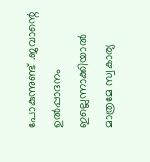പോകുന്നുണ്ട് .ജവാന്റെ ഉൽപ്പാദനം ഇല്ലെന്നാക്കിയാൽ മാത്രമേ സ്വകാര്യ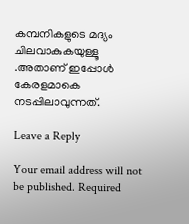കമ്പനികളുടെ മദ്യം ചിലവാകുകയുള്ളൂ .അതാണ് ഇപ്പോൾ കേരളമാകെ നടപ്പിലാവുന്നത്.

Leave a Reply

Your email address will not be published. Required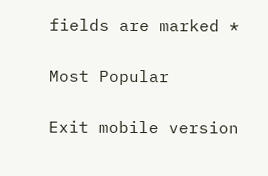fields are marked *

Most Popular

Exit mobile version